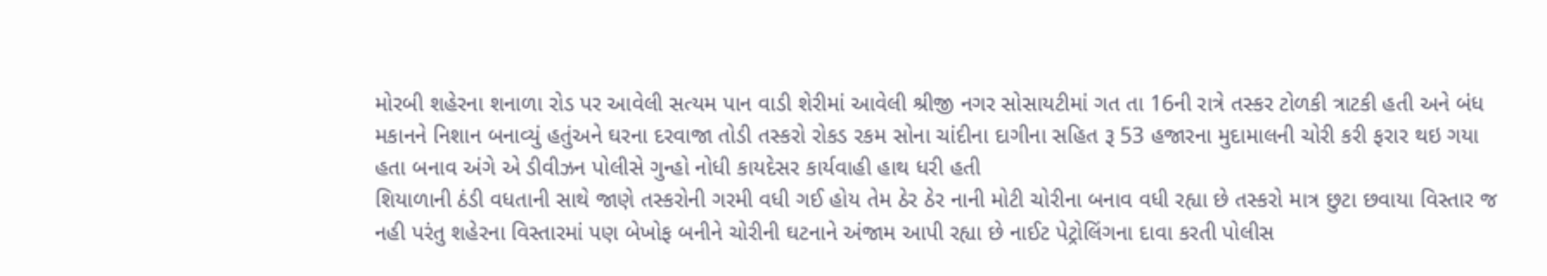મોરબી શહેરના શનાળા રોડ પર આવેલી સત્યમ પાન વાડી શેરીમાં આવેલી શ્રીજી નગર સોસાયટીમાં ગત તા 16ની રાત્રે તસ્કર ટોળકી ત્રાટકી હતી અને બંધ મકાનને નિશાન બનાવ્યું હતુંઅને ઘરના દરવાજા તોડી તસ્કરો રોકડ રકમ સોના ચાંદીના દાગીના સહિત રૂ 53 હજારના મુદામાલની ચોરી કરી ફરાર થઇ ગયા હતા બનાવ અંગે એ ડીવીઝન પોલીસે ગુન્હો નોધી કાયદેસર કાર્યવાહી હાથ ધરી હતી
શિયાળાની ઠંડી વધતાની સાથે જાણે તસ્કરોની ગરમી વધી ગઈ હોય તેમ ઠેર ઠેર નાની મોટી ચોરીના બનાવ વધી રહ્યા છે તસ્કરો માત્ર છુટા છવાયા વિસ્તાર જ નહી પરંતુ શહેરના વિસ્તારમાં પણ બેખોફ બનીને ચોરીની ઘટનાને અંજામ આપી રહ્યા છે નાઈટ પેટ્રોલિંગના દાવા કરતી પોલીસ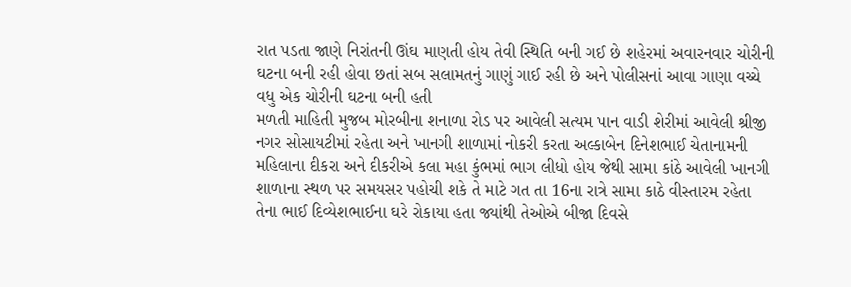રાત પડતા જાણે નિરાંતની ઊંઘ માણતી હોય તેવી સ્થિતિ બની ગઈ છે શહેરમાં અવારનવાર ચોરીની ઘટના બની રહી હોવા છતાં સબ સલામતનું ગાણું ગાઈ રહી છે અને પોલીસનાં આવા ગાણા વચ્ચે વધુ એક ચોરીની ઘટના બની હતી
મળતી માહિતી મુજબ મોરબીના શનાળા રોડ પર આવેલી સત્યમ પાન વાડી શેરીમાં આવેલી શ્રીજી નગર સોસાયટીમાં રહેતા અને ખાનગી શાળામાં નોકરી કરતા અલ્કાબેન દિનેશભાઈ ચેતાનામની મહિલાના દીકરા અને દીકરીએ કલા મહા કુંભમાં ભાગ લીધો હોય જેથી સામા કાંઠે આવેલી ખાનગી શાળાના સ્થળ પર સમયસર પહોચી શકે તે માટે ગત તા 16ના રાત્રે સામા કાઠે વીસ્તારમ રહેતા તેના ભાઈ દિવ્યેશભાઈના ઘરે રોકાયા હતા જ્યાંથી તેઓએ બીજા દિવસે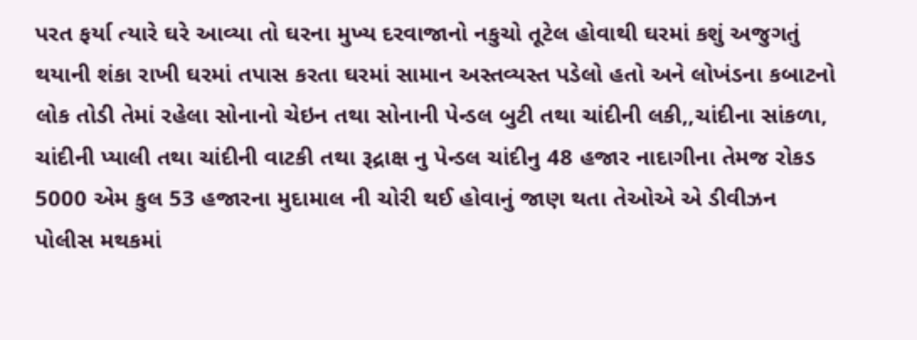પરત ફર્યા ત્યારે ઘરે આવ્યા તો ઘરના મુખ્ય દરવાજાનો નકુચો તૂટેલ હોવાથી ઘરમાં કશું અજુગતું થયાની શંકા રાખી ઘરમાં તપાસ કરતા ઘરમાં સામાન અસ્તવ્યસ્ત પડેલો હતો અને લોખંડના કબાટનો લોક તોડી તેમાં રહેલા સોનાનો ચેઇન તથા સોનાની પેન્ડલ બુટી તથા ચાંદીની લકી,,ચાંદીના સાંકળા, ચાંદીની પ્યાલી તથા ચાંદીની વાટકી તથા રૂદ્રાક્ષ નુ પેન્ડલ ચાંદીનુ 48 હજાર નાદાગીના તેમજ રોકડ 5000 એમ કુલ 53 હજારના મુદામાલ ની ચોરી થઈ હોવાનું જાણ થતા તેઓએ એ ડીવીઝન પોલીસ મથકમાં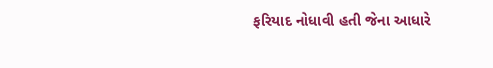ફરિયાદ નોધાવી હતી જેના આધારે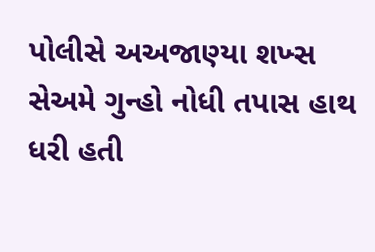પોલીસે અઅજાણ્યા શખ્સ સેઅમે ગુન્હો નોધી તપાસ હાથ ધરી હતી